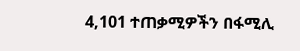4,101 ተጠቃሚዎችን በፋሚሊ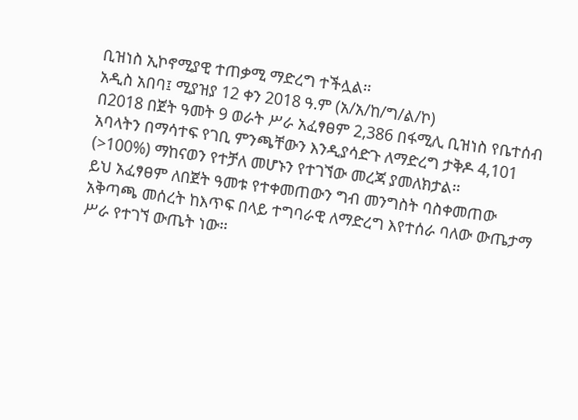ቢዝነስ ኢኮኖሚያዊ ተጠቃሚ ማድረግ ተችሏል፡፡
አዲስ አበባ፤ ሚያዝያ 12 ቀን 2018 ዓ.ም (አ/አ/ከ/ግ/ል/ኮ)
በ2018 በጀት ዓመት 9 ወራት ሥራ አፈፃፀም 2,386 በፋሚሊ ቢዝነስ የቤተሰብ አባላትን በማሳተፍ የገቢ ምንጫቸውን እንዲያሳድጉ ለማድረግ ታቅዶ 4,101 (>100%) ማከናወን የተቻለ መሆኑን የተገኘው መረጃ ያመለክታል፡፡
ይህ አፈፃፀም ለበጀት ዓመቱ የተቀመጠውን ግብ መንግስት ባስቀመጠው አቅጣጫ መሰረት ከእጥፍ በላይ ተግባራዊ ለማድረግ እየተሰራ ባለው ውጤታማ ሥራ የተገኘ ውጤት ነው፡፡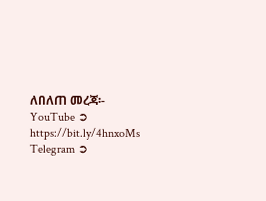ለበለጠ መረጃ፡-
YouTube ➲ https://bit.ly/4hnxoMs
Telegram ➲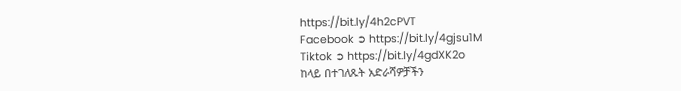https://bit.ly/4h2cPVT
Facebook ➲ https://bit.ly/4gjsu1M
Tiktok ➲ https://bit.ly/4gdXK2o
ከላይ በተገለጹት አድራሻዎቻችን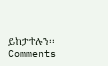ይከታተሉን፡፡
Comments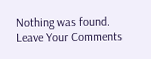Nothing was found.
Leave Your Comments